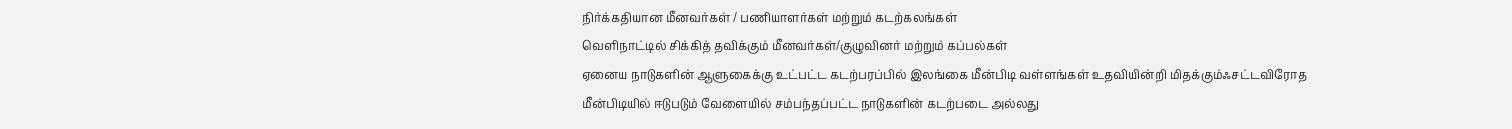நிர்க்கதியான மீனவர்கள் / பணியாளர்கள் மற்றும் கடற்கலங்கள்
வெளிநாட்டில் சிக்கித் தவிக்கும் மீனவர்கள்/குழுவினர் மற்றும் கப்பல்கள்
ஏனைய நாடுகளின் ஆளுகைக்கு உட்பட்ட கடற்பரப்பில் இலங்கை மீன்பிடி வள்ளங்கள் உதவியின்றி மிதக்கும்ஃசட்டவிரோத மீன்பிடியில் ஈடுபடும் வேளையில் சம்பந்தப்பட்ட நாடுகளின் கடற்படை அல்லது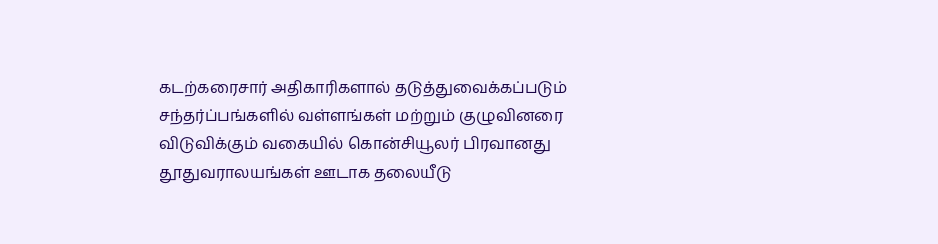கடற்கரைசார் அதிகாரிகளால் தடுத்துவைக்கப்படும் சந்தர்ப்பங்களில் வள்ளங்கள் மற்றும் குழுவினரை விடுவிக்கும் வகையில் கொன்சியூலர் பிரவானது தூதுவராலயங்கள் ஊடாக தலையீடு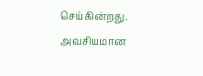செய்கின்றது.
அவசியமான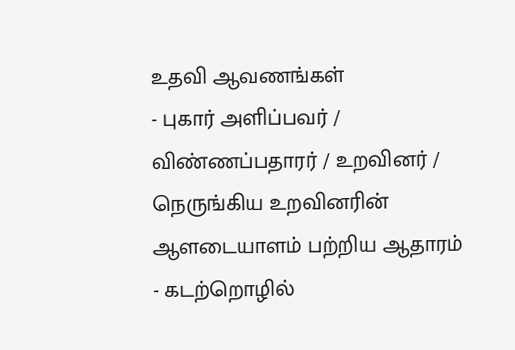உதவி ஆவணங்கள்
- புகார் அளிப்பவர் / விண்ணப்பதாரர் / உறவினர் / நெருங்கிய உறவினரின் ஆளடையாளம் பற்றிய ஆதாரம்
- கடற்றொழில்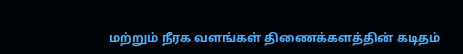மற்றும் நீரக வளங்கள் திணைக்களத்தின் கடிதம்